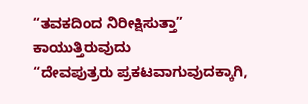“ತವಕದಿಂದ ನಿರೀಕ್ಷಿಸುತ್ತಾ” ಕಾಯುತ್ತಿರುವುದು
“ದೇವಪುತ್ರರು ಪ್ರಕಟವಾಗುವುದಕ್ಕಾಗಿ,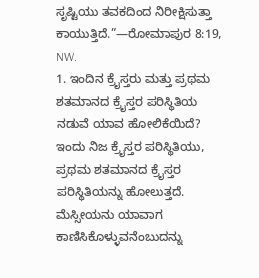ಸೃಷ್ಟಿಯು ತವಕದಿಂದ ನಿರೀಕ್ಷಿಸುತ್ತಾ ಕಾಯುತ್ತಿದೆ.”—ರೋಮಾಪುರ 8:19, NW.
1. ಇಂದಿನ ಕ್ರೈಸ್ತರು ಮತ್ತು ಪ್ರಥಮ ಶತಮಾನದ ಕ್ರೈಸ್ತರ ಪರಿಸ್ಥಿತಿಯ ನಡುವೆ ಯಾವ ಹೋಲಿಕೆಯಿದೆ?
ಇಂದು ನಿಜ ಕ್ರೈಸ್ತರ ಪರಿಸ್ಥಿತಿಯು, ಪ್ರಥಮ ಶತಮಾನದ ಕ್ರೈಸ್ತರ ಪರಿಸ್ಥಿತಿಯನ್ನು ಹೋಲುತ್ತದೆ. ಮೆಸ್ಸೀಯನು ಯಾವಾಗ ಕಾಣಿಸಿಕೊಳ್ಳುವನೆಂಬುದನ್ನು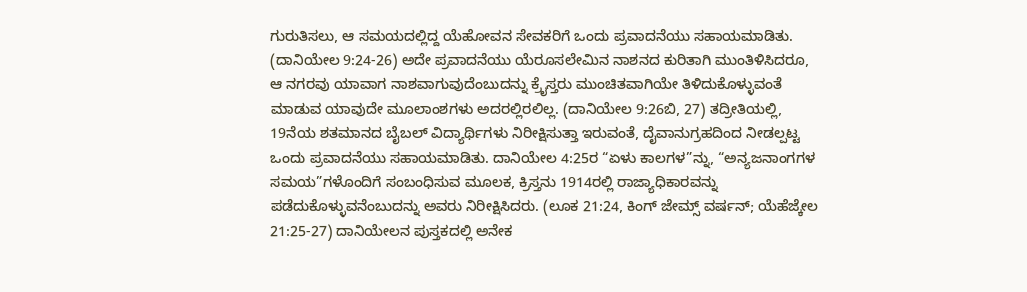ಗುರುತಿಸಲು, ಆ ಸಮಯದಲ್ಲಿದ್ದ ಯೆಹೋವನ ಸೇವಕರಿಗೆ ಒಂದು ಪ್ರವಾದನೆಯು ಸಹಾಯಮಾಡಿತು. (ದಾನಿಯೇಲ 9:24-26) ಅದೇ ಪ್ರವಾದನೆಯು ಯೆರೂಸಲೇಮಿನ ನಾಶನದ ಕುರಿತಾಗಿ ಮುಂತಿಳಿಸಿದರೂ, ಆ ನಗರವು ಯಾವಾಗ ನಾಶವಾಗುವುದೆಂಬುದನ್ನು ಕ್ರೈಸ್ತರು ಮುಂಚಿತವಾಗಿಯೇ ತಿಳಿದುಕೊಳ್ಳುವಂತೆ ಮಾಡುವ ಯಾವುದೇ ಮೂಲಾಂಶಗಳು ಅದರಲ್ಲಿರಲಿಲ್ಲ. (ದಾನಿಯೇಲ 9:26ಬಿ, 27) ತದ್ರೀತಿಯಲ್ಲಿ, 19ನೆಯ ಶತಮಾನದ ಬೈಬಲ್ ವಿದ್ಯಾರ್ಥಿಗಳು ನಿರೀಕ್ಷಿಸುತ್ತಾ ಇರುವಂತೆ, ದೈವಾನುಗ್ರಹದಿಂದ ನೀಡಲ್ಪಟ್ಟ ಒಂದು ಪ್ರವಾದನೆಯು ಸಹಾಯಮಾಡಿತು. ದಾನಿಯೇಲ 4:25ರ “ಏಳು ಕಾಲಗಳ”ನ್ನು, “ಅನ್ಯಜನಾಂಗಗಳ ಸಮಯ”ಗಳೊಂದಿಗೆ ಸಂಬಂಧಿಸುವ ಮೂಲಕ, ಕ್ರಿಸ್ತನು 1914ರಲ್ಲಿ ರಾಜ್ಯಾಧಿಕಾರವನ್ನು ಪಡೆದುಕೊಳ್ಳುವನೆಂಬುದನ್ನು ಅವರು ನಿರೀಕ್ಷಿಸಿದರು. (ಲೂಕ 21:24, ಕಿಂಗ್ ಜೇಮ್ಸ್ ವರ್ಷನ್; ಯೆಹೆಜ್ಕೇಲ 21:25-27) ದಾನಿಯೇಲನ ಪುಸ್ತಕದಲ್ಲಿ ಅನೇಕ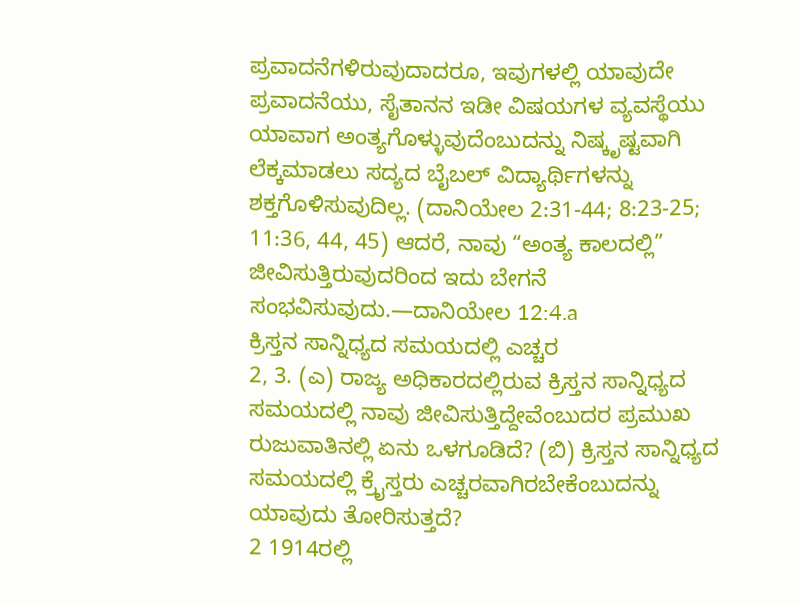ಪ್ರವಾದನೆಗಳಿರುವುದಾದರೂ, ಇವುಗಳಲ್ಲಿ ಯಾವುದೇ ಪ್ರವಾದನೆಯು, ಸೈತಾನನ ಇಡೀ ವಿಷಯಗಳ ವ್ಯವಸ್ಥೆಯು ಯಾವಾಗ ಅಂತ್ಯಗೊಳ್ಳುವುದೆಂಬುದನ್ನು ನಿಷ್ಕೃಷ್ಟವಾಗಿ ಲೆಕ್ಕಮಾಡಲು ಸದ್ಯದ ಬೈಬಲ್ ವಿದ್ಯಾರ್ಥಿಗಳನ್ನು ಶಕ್ತಗೊಳಿಸುವುದಿಲ್ಲ. (ದಾನಿಯೇಲ 2:31-44; 8:23-25; 11:36, 44, 45) ಆದರೆ, ನಾವು “ಅಂತ್ಯ ಕಾಲದಲ್ಲಿ” ಜೀವಿಸುತ್ತಿರುವುದರಿಂದ ಇದು ಬೇಗನೆ ಸಂಭವಿಸುವುದು.—ದಾನಿಯೇಲ 12:4.a
ಕ್ರಿಸ್ತನ ಸಾನ್ನಿಧ್ಯದ ಸಮಯದಲ್ಲಿ ಎಚ್ಚರ
2, 3. (ಎ) ರಾಜ್ಯ ಅಧಿಕಾರದಲ್ಲಿರುವ ಕ್ರಿಸ್ತನ ಸಾನ್ನಿಧ್ಯದ ಸಮಯದಲ್ಲಿ ನಾವು ಜೀವಿಸುತ್ತಿದ್ದೇವೆಂಬುದರ ಪ್ರಮುಖ ರುಜುವಾತಿನಲ್ಲಿ ಏನು ಒಳಗೂಡಿದೆ? (ಬಿ) ಕ್ರಿಸ್ತನ ಸಾನ್ನಿಧ್ಯದ ಸಮಯದಲ್ಲಿ ಕ್ರೈಸ್ತರು ಎಚ್ಚರವಾಗಿರಬೇಕೆಂಬುದನ್ನು ಯಾವುದು ತೋರಿಸುತ್ತದೆ?
2 1914ರಲ್ಲಿ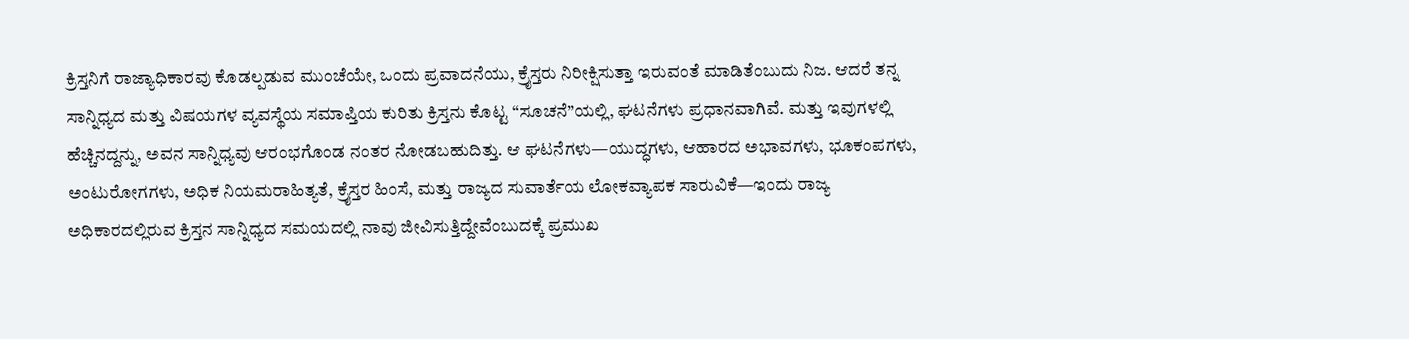ಕ್ರಿಸ್ತನಿಗೆ ರಾಜ್ಯಾಧಿಕಾರವು ಕೊಡಲ್ಪಡುವ ಮುಂಚೆಯೇ, ಒಂದು ಪ್ರವಾದನೆಯು, ಕ್ರೈಸ್ತರು ನಿರೀಕ್ಷಿಸುತ್ತಾ ಇರುವಂತೆ ಮಾಡಿತೆಂಬುದು ನಿಜ. ಆದರೆ ತನ್ನ ಸಾನ್ನಿಧ್ಯದ ಮತ್ತು ವಿಷಯಗಳ ವ್ಯವಸ್ಥೆಯ ಸಮಾಪ್ತಿಯ ಕುರಿತು ಕ್ರಿಸ್ತನು ಕೊಟ್ಟ “ಸೂಚನೆ”ಯಲ್ಲಿ, ಘಟನೆಗಳು ಪ್ರಧಾನವಾಗಿವೆ. ಮತ್ತು ಇವುಗಳಲ್ಲಿ ಹೆಚ್ಚಿನದ್ದನ್ನು, ಅವನ ಸಾನ್ನಿಧ್ಯವು ಆರಂಭಗೊಂಡ ನಂತರ ನೋಡಬಹುದಿತ್ತು. ಆ ಘಟನೆಗಳು—ಯುದ್ಧಗಳು, ಆಹಾರದ ಅಭಾವಗಳು, ಭೂಕಂಪಗಳು, ಅಂಟುರೋಗಗಳು, ಅಧಿಕ ನಿಯಮರಾಹಿತ್ಯತೆ, ಕ್ರೈಸ್ತರ ಹಿಂಸೆ, ಮತ್ತು ರಾಜ್ಯದ ಸುವಾರ್ತೆಯ ಲೋಕವ್ಯಾಪಕ ಸಾರುವಿಕೆ—ಇಂದು ರಾಜ್ಯ ಅಧಿಕಾರದಲ್ಲಿರುವ ಕ್ರಿಸ್ತನ ಸಾನ್ನಿಧ್ಯದ ಸಮಯದಲ್ಲಿ ನಾವು ಜೀವಿಸುತ್ತಿದ್ದೇವೆಂಬುದಕ್ಕೆ ಪ್ರಮುಖ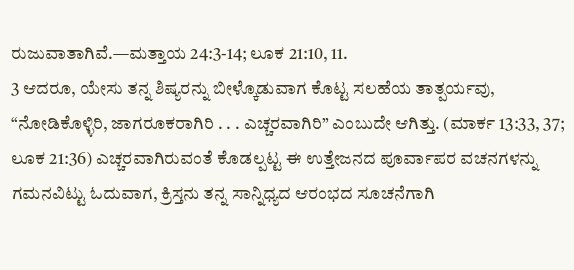ರುಜುವಾತಾಗಿವೆ.—ಮತ್ತಾಯ 24:3-14; ಲೂಕ 21:10, 11.
3 ಆದರೂ, ಯೇಸು ತನ್ನ ಶಿಷ್ಯರನ್ನು ಬೀಳ್ಕೊಡುವಾಗ ಕೊಟ್ಟ ಸಲಹೆಯ ತಾತ್ಪರ್ಯವು, “ನೋಡಿಕೊಳ್ಳಿರಿ, ಜಾಗರೂಕರಾಗಿರಿ . . . ಎಚ್ಚರವಾಗಿರಿ” ಎಂಬುದೇ ಆಗಿತ್ತು. (ಮಾರ್ಕ 13:33, 37; ಲೂಕ 21:36) ಎಚ್ಚರವಾಗಿರುವಂತೆ ಕೊಡಲ್ಪಟ್ಟ ಈ ಉತ್ತೇಜನದ ಪೂರ್ವಾಪರ ವಚನಗಳನ್ನು ಗಮನವಿಟ್ಟು ಓದುವಾಗ, ಕ್ರಿಸ್ತನು ತನ್ನ ಸಾನ್ನಿಧ್ಯದ ಆರಂಭದ ಸೂಚನೆಗಾಗಿ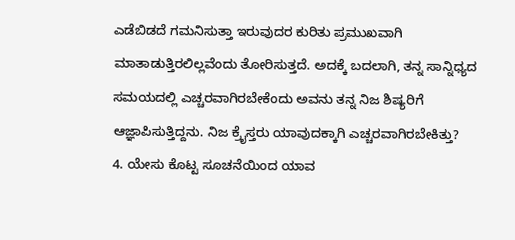ಎಡೆಬಿಡದೆ ಗಮನಿಸುತ್ತಾ ಇರುವುದರ ಕುರಿತು ಪ್ರಮುಖವಾಗಿ ಮಾತಾಡುತ್ತಿರಲಿಲ್ಲವೆಂದು ತೋರಿಸುತ್ತದೆ. ಅದಕ್ಕೆ ಬದಲಾಗಿ, ತನ್ನ ಸಾನ್ನಿಧ್ಯದ ಸಮಯದಲ್ಲಿ ಎಚ್ಚರವಾಗಿರಬೇಕೆಂದು ಅವನು ತನ್ನ ನಿಜ ಶಿಷ್ಯರಿಗೆ ಆಜ್ಞಾಪಿಸುತ್ತಿದ್ದನು. ನಿಜ ಕ್ರೈಸ್ತರು ಯಾವುದಕ್ಕಾಗಿ ಎಚ್ಚರವಾಗಿರಬೇಕಿತ್ತು?
4. ಯೇಸು ಕೊಟ್ಟ ಸೂಚನೆಯಿಂದ ಯಾವ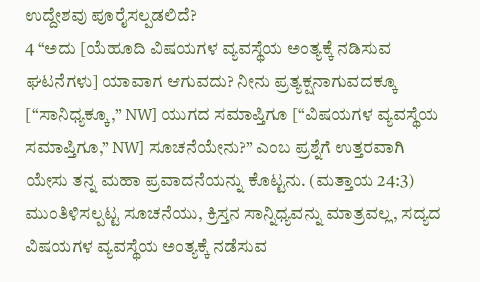ಉದ್ದೇಶವು ಪೂರೈಸಲ್ಪಡಲಿದೆ?
4 “ಅದು [ಯೆಹೂದಿ ವಿಷಯಗಳ ವ್ಯವಸ್ಥೆಯ ಅಂತ್ಯಕ್ಕೆ ನಡಿಸುವ ಘಟನೆಗಳು] ಯಾವಾಗ ಆಗುವದು? ನೀನು ಪ್ರತ್ಯಕ್ಷನಾಗುವದಕ್ಕೂ [“ಸಾನಿಧ್ಯಕ್ಕೂ,” NW] ಯುಗದ ಸಮಾಪ್ತಿಗೂ [“ವಿಷಯಗಳ ವ್ಯವಸ್ಥೆಯ ಸಮಾಪ್ತಿಗೂ,” NW] ಸೂಚನೆಯೇನು?” ಎಂಬ ಪ್ರಶ್ನೆಗೆ ಉತ್ತರವಾಗಿ ಯೇಸು ತನ್ನ ಮಹಾ ಪ್ರವಾದನೆಯನ್ನು ಕೊಟ್ಟನು. (ಮತ್ತಾಯ 24:3) ಮುಂತಿಳಿಸಲ್ಪಟ್ಟ ಸೂಚನೆಯು, ಕ್ರಿಸ್ತನ ಸಾನ್ನಿಧ್ಯವನ್ನು ಮಾತ್ರವಲ್ಲ, ಸದ್ಯದ ವಿಷಯಗಳ ವ್ಯವಸ್ಥೆಯ ಅಂತ್ಯಕ್ಕೆ ನಡೆಸುವ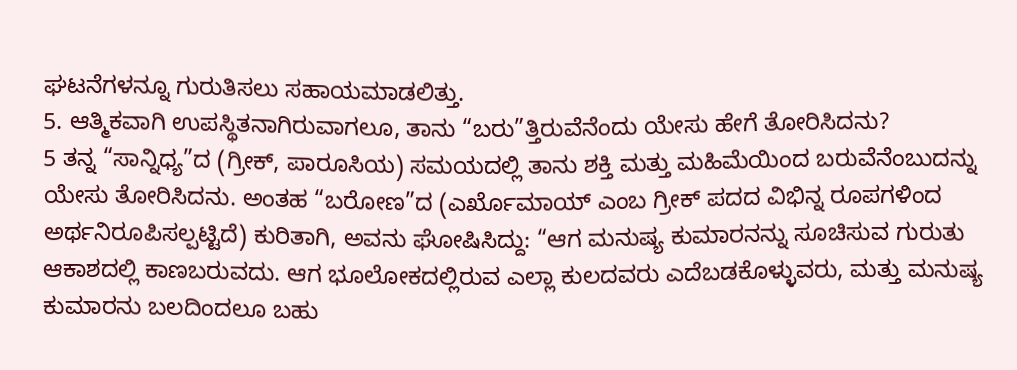ಘಟನೆಗಳನ್ನೂ ಗುರುತಿಸಲು ಸಹಾಯಮಾಡಲಿತ್ತು.
5. ಆತ್ಮಿಕವಾಗಿ ಉಪಸ್ಥಿತನಾಗಿರುವಾಗಲೂ, ತಾನು “ಬರು”ತ್ತಿರುವೆನೆಂದು ಯೇಸು ಹೇಗೆ ತೋರಿಸಿದನು?
5 ತನ್ನ “ಸಾನ್ನಿಧ್ಯ”ದ (ಗ್ರೀಕ್, ಪಾರೂಸಿಯ) ಸಮಯದಲ್ಲಿ ತಾನು ಶಕ್ತಿ ಮತ್ತು ಮಹಿಮೆಯಿಂದ ಬರುವೆನೆಂಬುದನ್ನು ಯೇಸು ತೋರಿಸಿದನು. ಅಂತಹ “ಬರೋಣ”ದ (ಎರ್ಖೊಮಾಯ್ ಎಂಬ ಗ್ರೀಕ್ ಪದದ ವಿಭಿನ್ನ ರೂಪಗಳಿಂದ ಅರ್ಥನಿರೂಪಿಸಲ್ಪಟ್ಟಿದೆ) ಕುರಿತಾಗಿ, ಅವನು ಘೋಷಿಸಿದ್ದು: “ಆಗ ಮನುಷ್ಯ ಕುಮಾರನನ್ನು ಸೂಚಿಸುವ ಗುರುತು ಆಕಾಶದಲ್ಲಿ ಕಾಣಬರುವದು. ಆಗ ಭೂಲೋಕದಲ್ಲಿರುವ ಎಲ್ಲಾ ಕುಲದವರು ಎದೆಬಡಕೊಳ್ಳುವರು, ಮತ್ತು ಮನುಷ್ಯ ಕುಮಾರನು ಬಲದಿಂದಲೂ ಬಹು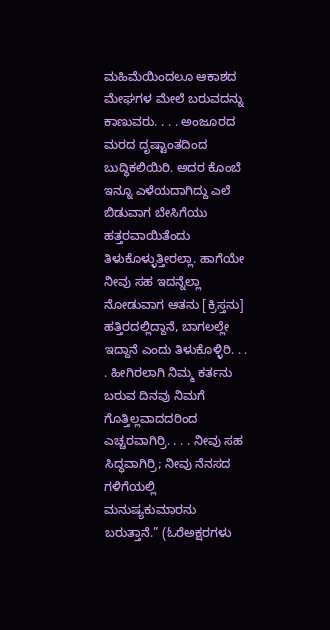ಮಹಿಮೆಯಿಂದಲೂ ಆಕಾಶದ ಮೇಘಗಳ ಮೇಲೆ ಬರುವದನ್ನು ಕಾಣುವರು. . . . ಅಂಜೂರದ ಮರದ ದೃಷ್ಟಾಂತದಿಂದ ಬುದ್ಧಿಕಲಿಯಿರಿ. ಅದರ ಕೊಂಬೆ ಇನ್ನೂ ಎಳೆಯದಾಗಿದ್ದು ಎಲೆ ಬಿಡುವಾಗ ಬೇಸಿಗೆಯು ಹತ್ತರವಾಯಿತೆಂದು ತಿಳುಕೊಳ್ಳುತ್ತೀರಲ್ಲಾ. ಹಾಗೆಯೇ ನೀವು ಸಹ ಇದನ್ನೆಲ್ಲಾ ನೋಡುವಾಗ ಆತನು [ಕ್ರಿಸ್ತನು] ಹತ್ತಿರದಲ್ಲಿದ್ದಾನೆ, ಬಾಗಲಲ್ಲೇ ಇದ್ದಾನೆ ಎಂದು ತಿಳುಕೊಳ್ಳಿರಿ. . . . ಹೀಗಿರಲಾಗಿ ನಿಮ್ಮ ಕರ್ತನು ಬರುವ ದಿನವು ನಿಮಗೆ ಗೊತ್ತಿಲ್ಲವಾದದರಿಂದ ಎಚ್ಚರವಾಗಿರ್ರಿ. . . . ನೀವು ಸಹ ಸಿದ್ಧವಾಗಿರ್ರಿ; ನೀವು ನೆನಸದ ಗಳಿಗೆಯಲ್ಲಿ ಮನುಷ್ಯಕುಮಾರನು ಬರುತ್ತಾನೆ.” (ಓರೆಅಕ್ಷರಗಳು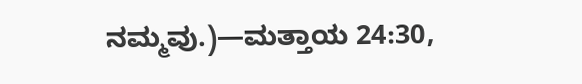ನಮ್ಮವು.)—ಮತ್ತಾಯ 24:30,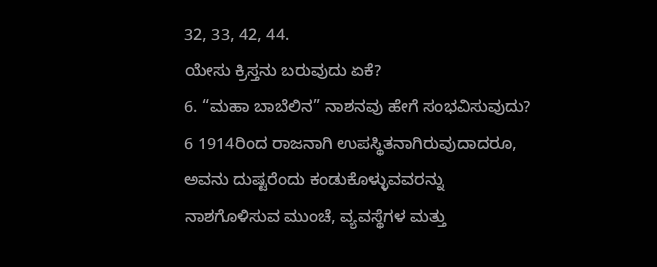32, 33, 42, 44.
ಯೇಸು ಕ್ರಿಸ್ತನು ಬರುವುದು ಏಕೆ?
6. “ಮಹಾ ಬಾಬೆಲಿನ” ನಾಶನವು ಹೇಗೆ ಸಂಭವಿಸುವುದು?
6 1914ರಿಂದ ರಾಜನಾಗಿ ಉಪಸ್ಥಿತನಾಗಿರುವುದಾದರೂ, ಅವನು ದುಷ್ಟರೆಂದು ಕಂಡುಕೊಳ್ಳುವವರನ್ನು ನಾಶಗೊಳಿಸುವ ಮುಂಚೆ, ವ್ಯವಸ್ಥೆಗಳ ಮತ್ತು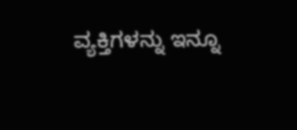ವ್ಯಕ್ತಿಗಳನ್ನು ಇನ್ನೂ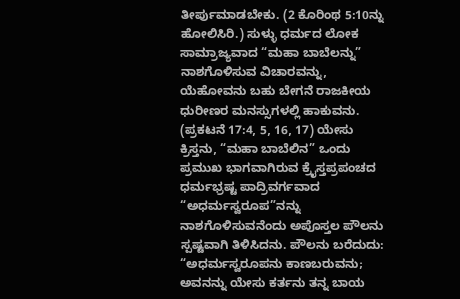ತೀರ್ಪುಮಾಡಬೇಕು. (2 ಕೊರಿಂಥ 5:10ನ್ನು ಹೋಲಿಸಿರಿ.) ಸುಳ್ಳು ಧರ್ಮದ ಲೋಕ ಸಾಮ್ರಾಜ್ಯವಾದ “ಮಹಾ ಬಾಬೆಲನ್ನು” ನಾಶಗೊಳಿಸುವ ವಿಚಾರವನ್ನು, ಯೆಹೋವನು ಬಹು ಬೇಗನೆ ರಾಜಕೀಯ ಧುರೀಣರ ಮನಸ್ಸುಗಳಲ್ಲಿ ಹಾಕುವನು. (ಪ್ರಕಟನೆ 17:4, 5, 16, 17) ಯೇಸು ಕ್ರಿಸ್ತನು, “ಮಹಾ ಬಾಬೆಲಿನ” ಒಂದು ಪ್ರಮುಖ ಭಾಗವಾಗಿರುವ ಕ್ರೈಸ್ತಪ್ರಪಂಚದ ಧರ್ಮಭ್ರಷ್ಟ ಪಾದ್ರಿವರ್ಗವಾದ “ಅಧರ್ಮಸ್ವರೂಪ”ನನ್ನು ನಾಶಗೊಳಿಸುವನೆಂದು ಅಪೊಸ್ತಲ ಪೌಲನು ಸ್ಪಷ್ಟವಾಗಿ ತಿಳಿಸಿದನು. ಪೌಲನು ಬರೆದುದು: “ಅಧರ್ಮಸ್ವರೂಪನು ಕಾಣಬರುವನು; ಅವನನ್ನು ಯೇಸು ಕರ್ತನು ತನ್ನ ಬಾಯ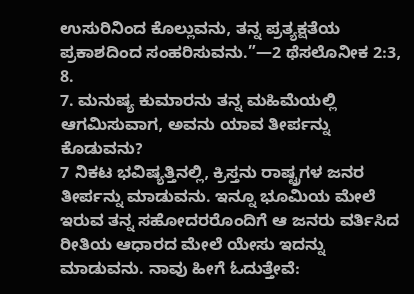ಉಸುರಿನಿಂದ ಕೊಲ್ಲುವನು, ತನ್ನ ಪ್ರತ್ಯಕ್ಷತೆಯ ಪ್ರಕಾಶದಿಂದ ಸಂಹರಿಸುವನು.”—2 ಥೆಸಲೊನೀಕ 2:3, 8.
7. ಮನುಷ್ಯ ಕುಮಾರನು ತನ್ನ ಮಹಿಮೆಯಲ್ಲಿ ಆಗಮಿಸುವಾಗ, ಅವನು ಯಾವ ತೀರ್ಪನ್ನು ಕೊಡುವನು?
7 ನಿಕಟ ಭವಿಷ್ಯತ್ತಿನಲ್ಲಿ, ಕ್ರಿಸ್ತನು ರಾಷ್ಟ್ರಗಳ ಜನರ ತೀರ್ಪನ್ನು ಮಾಡುವನು. ಇನ್ನೂ ಭೂಮಿಯ ಮೇಲೆ ಇರುವ ತನ್ನ ಸಹೋದರರೊಂದಿಗೆ ಆ ಜನರು ವರ್ತಿಸಿದ ರೀತಿಯ ಆಧಾರದ ಮೇಲೆ ಯೇಸು ಇದನ್ನು ಮಾಡುವನು. ನಾವು ಹೀಗೆ ಓದುತ್ತೇವೆ: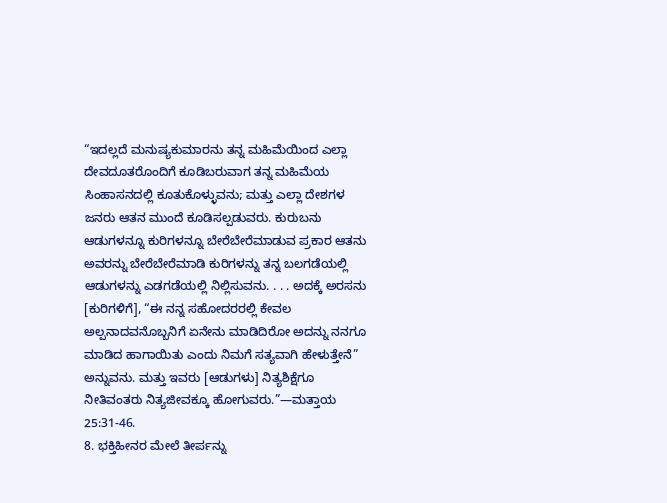“ಇದಲ್ಲದೆ ಮನುಷ್ಯಕುಮಾರನು ತನ್ನ ಮಹಿಮೆಯಿಂದ ಎಲ್ಲಾ ದೇವದೂತರೊಂದಿಗೆ ಕೂಡಿಬರುವಾಗ ತನ್ನ ಮಹಿಮೆಯ ಸಿಂಹಾಸನದಲ್ಲಿ ಕೂತುಕೊಳ್ಳುವನು; ಮತ್ತು ಎಲ್ಲಾ ದೇಶಗಳ ಜನರು ಆತನ ಮುಂದೆ ಕೂಡಿಸಲ್ಪಡುವರು. ಕುರುಬನು ಆಡುಗಳನ್ನೂ ಕುರಿಗಳನ್ನೂ ಬೇರೆಬೇರೆಮಾಡುವ ಪ್ರಕಾರ ಆತನು ಅವರನ್ನು ಬೇರೆಬೇರೆಮಾಡಿ ಕುರಿಗಳನ್ನು ತನ್ನ ಬಲಗಡೆಯಲ್ಲಿ ಆಡುಗಳನ್ನು ಎಡಗಡೆಯಲ್ಲಿ ನಿಲ್ಲಿಸುವನು. . . . ಅದಕ್ಕೆ ಅರಸನು [ಕುರಿಗಳಿಗೆ], “ಈ ನನ್ನ ಸಹೋದರರಲ್ಲಿ ಕೇವಲ ಅಲ್ಪನಾದವನೊಬ್ಬನಿಗೆ ಏನೇನು ಮಾಡಿದಿರೋ ಅದನ್ನು ನನಗೂ ಮಾಡಿದ ಹಾಗಾಯಿತು ಎಂದು ನಿಮಗೆ ಸತ್ಯವಾಗಿ ಹೇಳುತ್ತೇನೆ” ಅನ್ನುವನು. ಮತ್ತು ಇವರು [ಆಡುಗಳು] ನಿತ್ಯಶಿಕ್ಷೆಗೂ ನೀತಿವಂತರು ನಿತ್ಯಜೀವಕ್ಕೂ ಹೋಗುವರು.”—ಮತ್ತಾಯ 25:31-46.
8. ಭಕ್ತಿಹೀನರ ಮೇಲೆ ತೀರ್ಪನ್ನು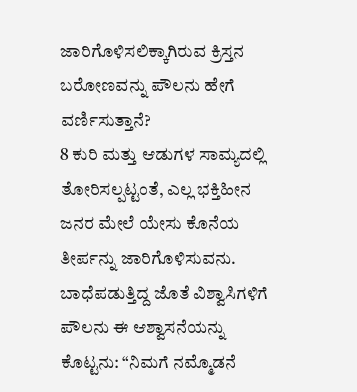ಜಾರಿಗೊಳಿಸಲಿಕ್ಕಾಗಿರುವ ಕ್ರಿಸ್ತನ ಬರೋಣವನ್ನು ಪೌಲನು ಹೇಗೆ ವರ್ಣಿಸುತ್ತಾನೆ?
8 ಕುರಿ ಮತ್ತು ಆಡುಗಳ ಸಾಮ್ಯದಲ್ಲಿ ತೋರಿಸಲ್ಪಟ್ಟಂತೆ, ಎಲ್ಲ ಭಕ್ತಿಹೀನ ಜನರ ಮೇಲೆ ಯೇಸು ಕೊನೆಯ ತೀರ್ಪನ್ನು ಜಾರಿಗೊಳಿಸುವನು. ಬಾಧೆಪಡುತ್ತಿದ್ದ ಜೊತೆ ವಿಶ್ವಾಸಿಗಳಿಗೆ ಪೌಲನು ಈ ಆಶ್ವಾಸನೆಯನ್ನು ಕೊಟ್ಟನು: “ನಿಮಗೆ ನಮ್ಮೊಡನೆ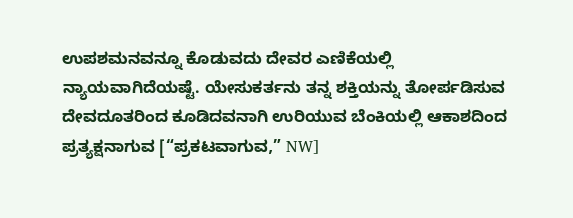ಉಪಶಮನವನ್ನೂ ಕೊಡುವದು ದೇವರ ಎಣಿಕೆಯಲ್ಲಿ ನ್ಯಾಯವಾಗಿದೆಯಷ್ಟೆ. ಯೇಸುಕರ್ತನು ತನ್ನ ಶಕ್ತಿಯನ್ನು ತೋರ್ಪಡಿಸುವ ದೇವದೂತರಿಂದ ಕೂಡಿದವನಾಗಿ ಉರಿಯುವ ಬೆಂಕಿಯಲ್ಲಿ ಆಕಾಶದಿಂದ ಪ್ರತ್ಯಕ್ಷನಾಗುವ [“ಪ್ರಕಟವಾಗುವ,” NW]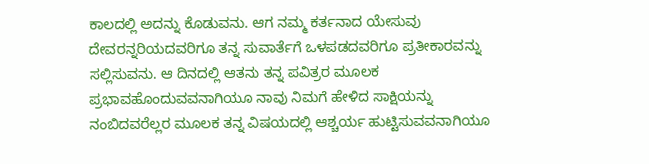ಕಾಲದಲ್ಲಿ ಅದನ್ನು ಕೊಡುವನು. ಆಗ ನಮ್ಮ ಕರ್ತನಾದ ಯೇಸುವು ದೇವರನ್ನರಿಯದವರಿಗೂ ತನ್ನ ಸುವಾರ್ತೆಗೆ ಒಳಪಡದವರಿಗೂ ಪ್ರತೀಕಾರವನ್ನು ಸಲ್ಲಿಸುವನು. ಆ ದಿನದಲ್ಲಿ ಆತನು ತನ್ನ ಪವಿತ್ರರ ಮೂಲಕ ಪ್ರಭಾವಹೊಂದುವವನಾಗಿಯೂ ನಾವು ನಿಮಗೆ ಹೇಳಿದ ಸಾಕ್ಷಿಯನ್ನು ನಂಬಿದವರೆಲ್ಲರ ಮೂಲಕ ತನ್ನ ವಿಷಯದಲ್ಲಿ ಆಶ್ಚರ್ಯ ಹುಟ್ಟಿಸುವವನಾಗಿಯೂ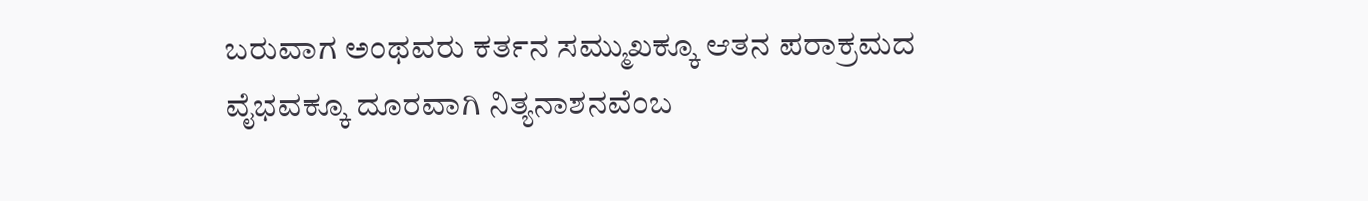ಬರುವಾಗ ಅಂಥವರು ಕರ್ತನ ಸಮ್ಮುಖಕ್ಕೂ ಆತನ ಪರಾಕ್ರಮದ ವೈಭವಕ್ಕೂ ದೂರವಾಗಿ ನಿತ್ಯನಾಶನವೆಂಬ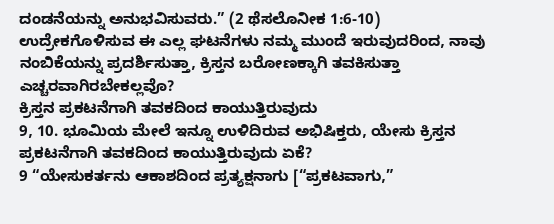ದಂಡನೆಯನ್ನು ಅನುಭವಿಸುವರು.” (2 ಥೆಸಲೊನೀಕ 1:6-10) ಉದ್ರೇಕಗೊಳಿಸುವ ಈ ಎಲ್ಲ ಘಟನೆಗಳು ನಮ್ಮ ಮುಂದೆ ಇರುವುದರಿಂದ, ನಾವು ನಂಬಿಕೆಯನ್ನು ಪ್ರದರ್ಶಿಸುತ್ತಾ, ಕ್ರಿಸ್ತನ ಬರೋಣಕ್ಕಾಗಿ ತವಕಿಸುತ್ತಾ ಎಚ್ಚರವಾಗಿರಬೇಕಲ್ಲವೊ?
ಕ್ರಿಸ್ತನ ಪ್ರಕಟನೆಗಾಗಿ ತವಕದಿಂದ ಕಾಯುತ್ತಿರುವುದು
9, 10. ಭೂಮಿಯ ಮೇಲೆ ಇನ್ನೂ ಉಳಿದಿರುವ ಅಭಿಷಿಕ್ತರು, ಯೇಸು ಕ್ರಿಸ್ತನ ಪ್ರಕಟನೆಗಾಗಿ ತವಕದಿಂದ ಕಾಯುತ್ತಿರುವುದು ಏಕೆ?
9 “ಯೇಸುಕರ್ತನು ಆಕಾಶದಿಂದ ಪ್ರತ್ಯಕ್ಷನಾಗು [“ಪ್ರಕಟವಾಗು,”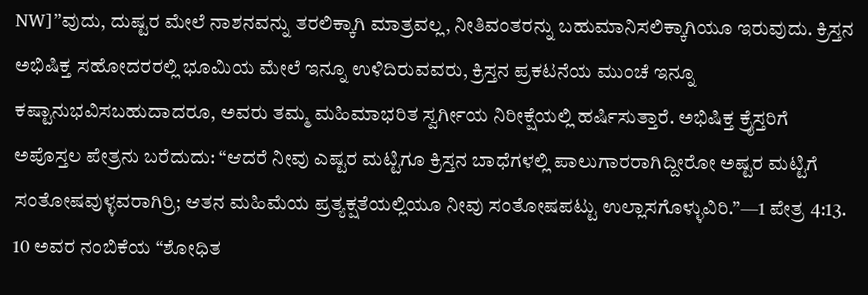NW]”ವುದು, ದುಷ್ಟರ ಮೇಲೆ ನಾಶನವನ್ನು ತರಲಿಕ್ಕಾಗಿ ಮಾತ್ರವಲ್ಲ, ನೀತಿವಂತರನ್ನು ಬಹುಮಾನಿಸಲಿಕ್ಕಾಗಿಯೂ ಇರುವುದು. ಕ್ರಿಸ್ತನ ಅಭಿಷಿಕ್ತ ಸಹೋದರರಲ್ಲಿ ಭೂಮಿಯ ಮೇಲೆ ಇನ್ನೂ ಉಳಿದಿರುವವರು, ಕ್ರಿಸ್ತನ ಪ್ರಕಟನೆಯ ಮುಂಚೆ ಇನ್ನೂ ಕಷ್ಟಾನುಭವಿಸಬಹುದಾದರೂ, ಅವರು ತಮ್ಮ ಮಹಿಮಾಭರಿತ ಸ್ವರ್ಗೀಯ ನಿರೀಕ್ಷೆಯಲ್ಲಿ ಹರ್ಷಿಸುತ್ತಾರೆ. ಅಭಿಷಿಕ್ತ ಕ್ರೈಸ್ತರಿಗೆ ಅಪೊಸ್ತಲ ಪೇತ್ರನು ಬರೆದುದು: “ಆದರೆ ನೀವು ಎಷ್ಟರ ಮಟ್ಟಿಗೂ ಕ್ರಿಸ್ತನ ಬಾಧೆಗಳಲ್ಲಿ ಪಾಲುಗಾರರಾಗಿದ್ದೀರೋ ಅಷ್ಟರ ಮಟ್ಟಿಗೆ ಸಂತೋಷವುಳ್ಳವರಾಗಿರ್ರಿ; ಆತನ ಮಹಿಮೆಯ ಪ್ರತ್ಯಕ್ಷತೆಯಲ್ಲಿಯೂ ನೀವು ಸಂತೋಷಪಟ್ಟು ಉಲ್ಲಾಸಗೊಳ್ಳುವಿರಿ.”—1 ಪೇತ್ರ 4:13.
10 ಅವರ ನಂಬಿಕೆಯ “ಶೋಧಿತ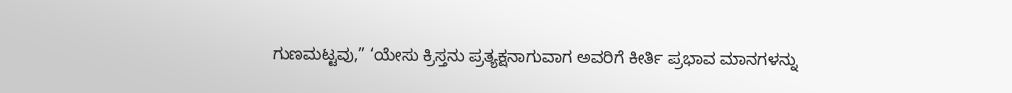ಗುಣಮಟ್ಟವು,” ‘ಯೇಸು ಕ್ರಿಸ್ತನು ಪ್ರತ್ಯಕ್ಷನಾಗುವಾಗ ಅವರಿಗೆ ಕೀರ್ತಿ ಪ್ರಭಾವ ಮಾನಗಳನ್ನು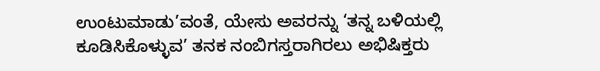ಉಂಟುಮಾಡು’ವಂತೆ, ಯೇಸು ಅವರನ್ನು ‘ತನ್ನ ಬಳಿಯಲ್ಲಿ ಕೂಡಿಸಿಕೊಳ್ಳುವ’ ತನಕ ನಂಬಿಗಸ್ತರಾಗಿರಲು ಅಭಿಷಿಕ್ತರು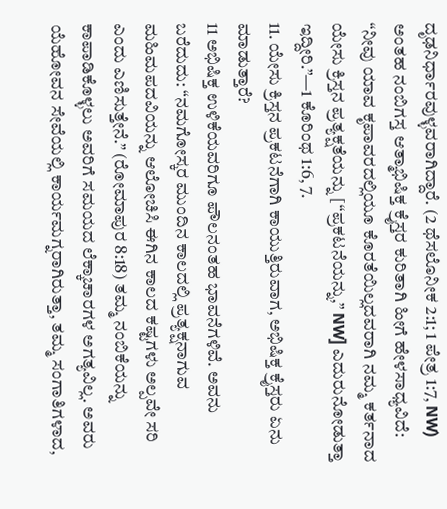ದೃಢನಿರ್ಧಾರವುಳ್ಳವರಾಗಿದ್ದಾರೆ. (2 ಥೆಸಲೊನೀಕ 2:1; 1 ಪೇತ್ರ 1:7, NW) ಅಂತಹ ನಂಬಿಗಸ್ತ ಆತ್ಮಾಭಿಷಿಕ್ತ ಕ್ರೈಸ್ತರ ಕುರಿತಾಗಿ ಹೀಗೆ ಹೇಳಸಾಧ್ಯವಿದೆ: “ನೀವು ಯಾವ ಕೃಪಾವರದಲ್ಲಿಯೂ ಕೊರತೆಯಿಲ್ಲದವರಾಗಿ ನಮ್ಮ ಕರ್ತನಾದ ಯೇಸು ಕ್ರಿಸ್ತನ ಪ್ರತ್ಯಕ್ಷತೆಯನ್ನು [“ಪ್ರಕಟನೆಯನ್ನು,” NW] ಎದುರುನೋಡುತ್ತಾ ಇದ್ದೀರಿ.”—1 ಕೊರಿಂಥ 1:6, 7.
11. ಯೇಸು ಕ್ರಿಸ್ತನ ಪ್ರಕಟನೆಗಾಗಿ ಕಾಯುತ್ತಿರುವಾಗ, ಅಭಿಷಿಕ್ತ ಕ್ರೈಸ್ತರು ಏನು ಮಾಡುತ್ತಾರೆ?
11 ಅಭಿಷಿಕ್ತ ಉಳಿಕೆಯವರಿಗೂ ಪೌಲನಂತಹ ಭಾವನೆಗಳಿವೆ. ಅವನು ಬರೆದುದು: “ನಮಗೋಸ್ಕರ ಮುಂದಿನ ಕಾಲದಲ್ಲಿ ಪ್ರತ್ಯಕ್ಷನಾಗುವ ಮಹಿಮಪದವಿಯನ್ನು ಆಲೋಚಿಸಿ ಈಗಿನ ಕಾಲದ ಕಷ್ಟಗಳು ಅಲ್ಪವೇ ಸರಿ ಎಂದು ಎಣಿಸುತ್ತೇನೆ.” (ರೋಮಾಪುರ 8:18) ತಮ್ಮ ನಂಬಿಕೆಯನ್ನು ಕಾಪಾಡಿಕೊಳ್ಳಲು ಅವರಿಗೆ ಸಮಯದ ಲೆಕ್ಕಾಚಾರಗಳ ಅಗತ್ಯವಿಲ್ಲ. ಅವರು ಯೆಹೋವನ ಸೇವೆಯಲ್ಲಿ ಕಾರ್ಯಮಗ್ನರಾಗಿರುತ್ತಾ, ತಮ್ಮ ಸಂಗಾತಿಗಳಾದ,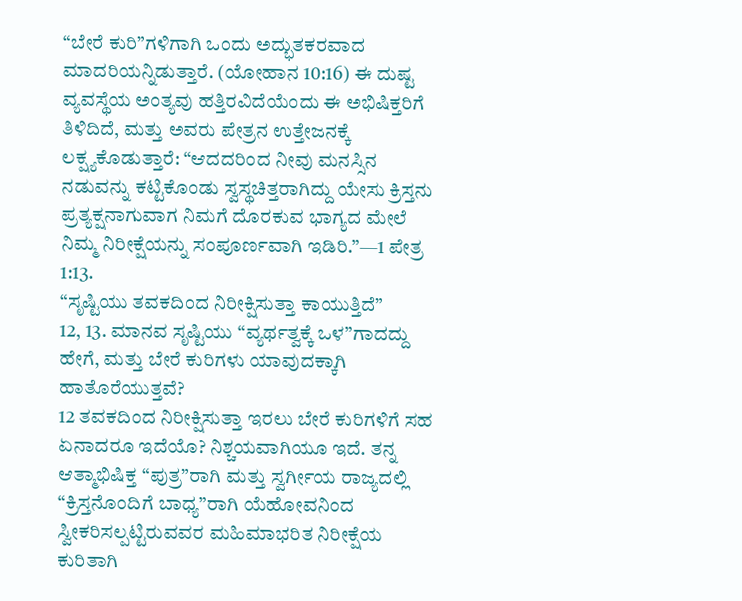“ಬೇರೆ ಕುರಿ”ಗಳಿಗಾಗಿ ಒಂದು ಅದ್ಭುತಕರವಾದ ಮಾದರಿಯನ್ನಿಡುತ್ತಾರೆ. (ಯೋಹಾನ 10:16) ಈ ದುಷ್ಟ ವ್ಯವಸ್ಥೆಯ ಅಂತ್ಯವು ಹತ್ತಿರವಿದೆಯೆಂದು ಈ ಅಭಿಷಿಕ್ತರಿಗೆ ತಿಳಿದಿದೆ, ಮತ್ತು ಅವರು ಪೇತ್ರನ ಉತ್ತೇಜನಕ್ಕೆ ಲಕ್ಷ್ಯಕೊಡುತ್ತಾರೆ: “ಆದದರಿಂದ ನೀವು ಮನಸ್ಸಿನ ನಡುವನ್ನು ಕಟ್ಟಿಕೊಂಡು ಸ್ವಸ್ಥಚಿತ್ತರಾಗಿದ್ದು ಯೇಸು ಕ್ರಿಸ್ತನು ಪ್ರತ್ಯಕ್ಷನಾಗುವಾಗ ನಿಮಗೆ ದೊರಕುವ ಭಾಗ್ಯದ ಮೇಲೆ ನಿಮ್ಮ ನಿರೀಕ್ಷೆಯನ್ನು ಸಂಪೂರ್ಣವಾಗಿ ಇಡಿರಿ.”—1 ಪೇತ್ರ 1:13.
“ಸೃಷ್ಟಿಯು ತವಕದಿಂದ ನಿರೀಕ್ಷಿಸುತ್ತಾ ಕಾಯುತ್ತಿದೆ”
12, 13. ಮಾನವ ಸೃಷ್ಟಿಯು “ವ್ಯರ್ಥತ್ವಕ್ಕೆ ಒಳ”ಗಾದದ್ದು ಹೇಗೆ, ಮತ್ತು ಬೇರೆ ಕುರಿಗಳು ಯಾವುದಕ್ಕಾಗಿ ಹಾತೊರೆಯುತ್ತವೆ?
12 ತವಕದಿಂದ ನಿರೀಕ್ಷಿಸುತ್ತಾ ಇರಲು ಬೇರೆ ಕುರಿಗಳಿಗೆ ಸಹ ಏನಾದರೂ ಇದೆಯೊ? ನಿಶ್ಚಯವಾಗಿಯೂ ಇದೆ. ತನ್ನ ಆತ್ಮಾಭಿಷಿಕ್ತ “ಪುತ್ರ”ರಾಗಿ ಮತ್ತು ಸ್ವರ್ಗೀಯ ರಾಜ್ಯದಲ್ಲಿ “ಕ್ರಿಸ್ತನೊಂದಿಗೆ ಬಾಧ್ಯ”ರಾಗಿ ಯೆಹೋವನಿಂದ ಸ್ವೀಕರಿಸಲ್ಪಟ್ಟಿರುವವರ ಮಹಿಮಾಭರಿತ ನಿರೀಕ್ಷೆಯ ಕುರಿತಾಗಿ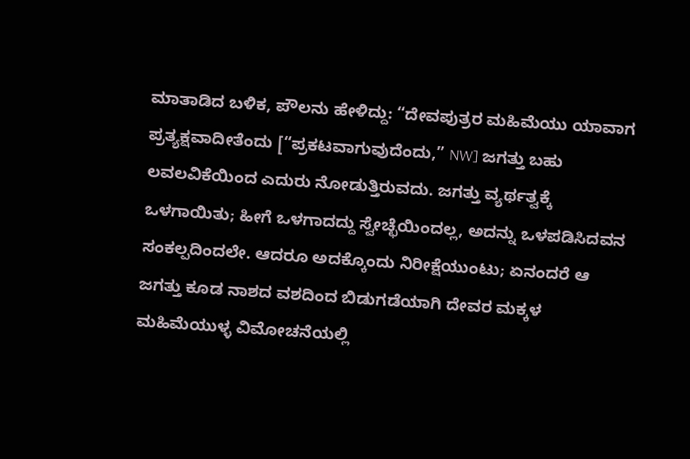ಮಾತಾಡಿದ ಬಳಿಕ, ಪೌಲನು ಹೇಳಿದ್ದು: “ದೇವಪುತ್ರರ ಮಹಿಮೆಯು ಯಾವಾಗ ಪ್ರತ್ಯಕ್ಷವಾದೀತೆಂದು [“ಪ್ರಕಟವಾಗುವುದೆಂದು,” NW] ಜಗತ್ತು ಬಹು ಲವಲವಿಕೆಯಿಂದ ಎದುರು ನೋಡುತ್ತಿರುವದು. ಜಗತ್ತು ವ್ಯರ್ಥತ್ವಕ್ಕೆ ಒಳಗಾಯಿತು; ಹೀಗೆ ಒಳಗಾದದ್ದು ಸ್ವೇಚ್ಛೆಯಿಂದಲ್ಲ, ಅದನ್ನು ಒಳಪಡಿಸಿದವನ ಸಂಕಲ್ಪದಿಂದಲೇ. ಆದರೂ ಅದಕ್ಕೊಂದು ನಿರೀಕ್ಷೆಯುಂಟು; ಏನಂದರೆ ಆ ಜಗತ್ತು ಕೂಡ ನಾಶದ ವಶದಿಂದ ಬಿಡುಗಡೆಯಾಗಿ ದೇವರ ಮಕ್ಕಳ ಮಹಿಮೆಯುಳ್ಳ ವಿಮೋಚನೆಯಲ್ಲಿ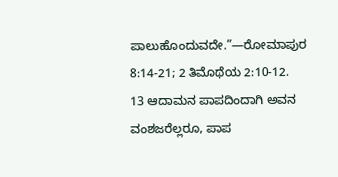ಪಾಲುಹೊಂದುವದೇ.”—ರೋಮಾಪುರ 8:14-21; 2 ತಿಮೊಥೆಯ 2:10-12.
13 ಆದಾಮನ ಪಾಪದಿಂದಾಗಿ ಅವನ ವಂಶಜರೆಲ್ಲರೂ, ಪಾಪ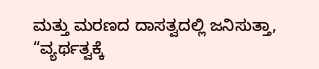ಮತ್ತು ಮರಣದ ದಾಸತ್ವದಲ್ಲಿ ಜನಿಸುತ್ತಾ, “ವ್ಯರ್ಥತ್ವಕ್ಕೆ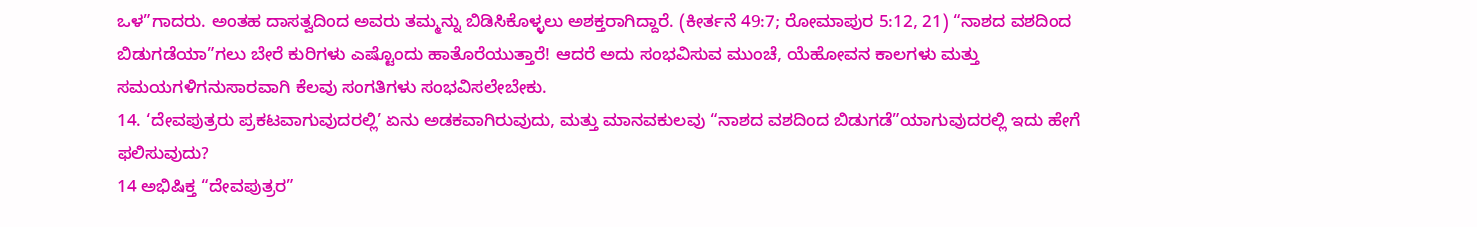ಒಳ”ಗಾದರು. ಅಂತಹ ದಾಸತ್ವದಿಂದ ಅವರು ತಮ್ಮನ್ನು ಬಿಡಿಸಿಕೊಳ್ಳಲು ಅಶಕ್ತರಾಗಿದ್ದಾರೆ. (ಕೀರ್ತನೆ 49:7; ರೋಮಾಪುರ 5:12, 21) “ನಾಶದ ವಶದಿಂದ ಬಿಡುಗಡೆಯಾ”ಗಲು ಬೇರೆ ಕುರಿಗಳು ಎಷ್ಟೊಂದು ಹಾತೊರೆಯುತ್ತಾರೆ! ಆದರೆ ಅದು ಸಂಭವಿಸುವ ಮುಂಚೆ, ಯೆಹೋವನ ಕಾಲಗಳು ಮತ್ತು ಸಮಯಗಳಿಗನುಸಾರವಾಗಿ ಕೆಲವು ಸಂಗತಿಗಳು ಸಂಭವಿಸಲೇಬೇಕು.
14. ‘ದೇವಪುತ್ರರು ಪ್ರಕಟವಾಗುವುದರಲ್ಲಿ’ ಏನು ಅಡಕವಾಗಿರುವುದು, ಮತ್ತು ಮಾನವಕುಲವು “ನಾಶದ ವಶದಿಂದ ಬಿಡುಗಡೆ”ಯಾಗುವುದರಲ್ಲಿ ಇದು ಹೇಗೆ ಫಲಿಸುವುದು?
14 ಅಭಿಷಿಕ್ತ “ದೇವಪುತ್ರರ”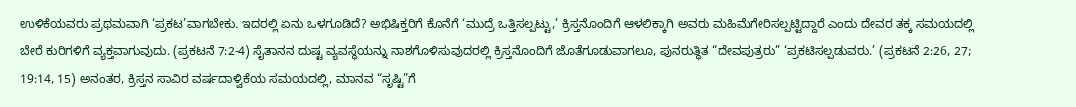ಉಳಿಕೆಯವರು ಪ್ರಥಮವಾಗಿ ‘ಪ್ರಕಟ’ವಾಗಬೇಕು. ಇದರಲ್ಲಿ ಏನು ಒಳಗೂಡಿದೆ? ಅಭಿಷಿಕ್ತರಿಗೆ ಕೊನೆಗೆ ‘ಮುದ್ರೆ ಒತ್ತಿಸಲ್ಪಟ್ಟು,’ ಕ್ರಿಸ್ತನೊಂದಿಗೆ ಆಳಲಿಕ್ಕಾಗಿ ಅವರು ಮಹಿಮೆಗೇರಿಸಲ್ಪಟ್ಟಿದ್ದಾರೆ ಎಂದು ದೇವರ ತಕ್ಕ ಸಮಯದಲ್ಲಿ ಬೇರೆ ಕುರಿಗಳಿಗೆ ವ್ಯಕ್ತವಾಗುವುದು. (ಪ್ರಕಟನೆ 7:2-4) ಸೈತಾನನ ದುಷ್ಟ ವ್ಯವಸ್ಥೆಯನ್ನು ನಾಶಗೊಳಿಸುವುದರಲ್ಲಿ ಕ್ರಿಸ್ತನೊಂದಿಗೆ ಜೊತೆಗೂಡುವಾಗಲೂ, ಪುನರುತ್ಥಿತ “ದೇವಪುತ್ರರು” ‘ಪ್ರಕಟಿಸಲ್ಪಡುವರು.’ (ಪ್ರಕಟನೆ 2:26, 27; 19:14, 15) ಅನಂತರ, ಕ್ರಿಸ್ತನ ಸಾವಿರ ವರ್ಷದಾಳ್ವಿಕೆಯ ಸಮಯದಲ್ಲಿ, ಮಾನವ “ಸೃಷ್ಟಿ”ಗೆ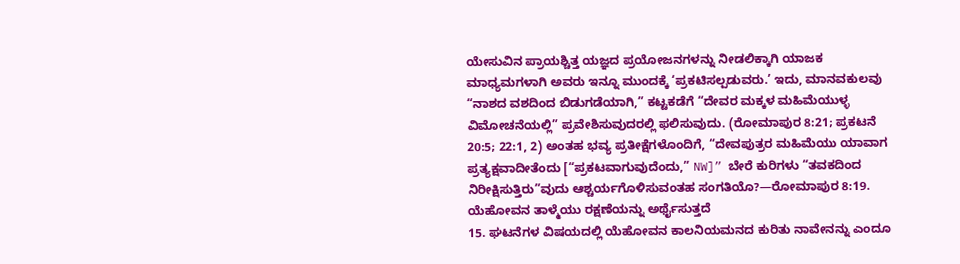ಯೇಸುವಿನ ಪ್ರಾಯಶ್ಚಿತ್ತ ಯಜ್ಞದ ಪ್ರಯೋಜನಗಳನ್ನು ನೀಡಲಿಕ್ಕಾಗಿ ಯಾಜಕ ಮಾಧ್ಯಮಗಳಾಗಿ ಅವರು ಇನ್ನೂ ಮುಂದಕ್ಕೆ ‘ಪ್ರಕಟಿಸಲ್ಪಡುವರು.’ ಇದು, ಮಾನವಕುಲವು “ನಾಶದ ವಶದಿಂದ ಬಿಡುಗಡೆಯಾಗಿ,” ಕಟ್ಟಕಡೆಗೆ “ದೇವರ ಮಕ್ಕಳ ಮಹಿಮೆಯುಳ್ಳ ವಿಮೋಚನೆಯಲ್ಲಿ” ಪ್ರವೇಶಿಸುವುದರಲ್ಲಿ ಫಲಿಸುವುದು. (ರೋಮಾಪುರ 8:21; ಪ್ರಕಟನೆ 20:5; 22:1, 2) ಅಂತಹ ಭವ್ಯ ಪ್ರತೀಕ್ಷೆಗಳೊಂದಿಗೆ, “ದೇವಪುತ್ರರ ಮಹಿಮೆಯು ಯಾವಾಗ ಪ್ರತ್ಯಕ್ಷವಾದೀತೆಂದು [“ಪ್ರಕಟವಾಗುವುದೆಂದು,” NW]” ಬೇರೆ ಕುರಿಗಳು “ತವಕದಿಂದ ನಿರೀಕ್ಷಿಸುತ್ತಿರು”ವುದು ಆಶ್ಚರ್ಯಗೊಳಿಸುವಂತಹ ಸಂಗತಿಯೊ?—ರೋಮಾಪುರ 8:19.
ಯೆಹೋವನ ತಾಳ್ಮೆಯು ರಕ್ಷಣೆಯನ್ನು ಅರ್ಥೈಸುತ್ತದೆ
15. ಘಟನೆಗಳ ವಿಷಯದಲ್ಲಿ ಯೆಹೋವನ ಕಾಲನಿಯಮನದ ಕುರಿತು ನಾವೇನನ್ನು ಎಂದೂ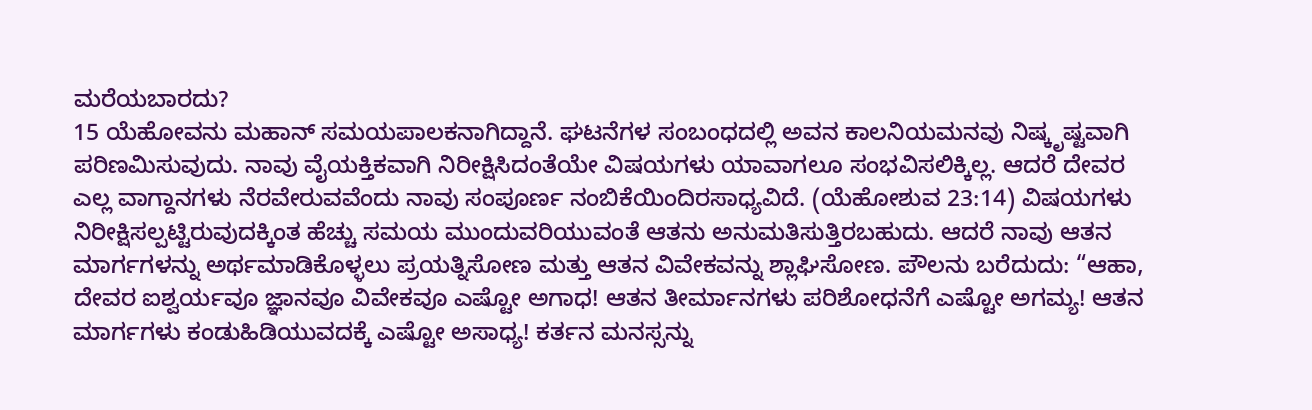ಮರೆಯಬಾರದು?
15 ಯೆಹೋವನು ಮಹಾನ್ ಸಮಯಪಾಲಕನಾಗಿದ್ದಾನೆ. ಘಟನೆಗಳ ಸಂಬಂಧದಲ್ಲಿ ಅವನ ಕಾಲನಿಯಮನವು ನಿಷ್ಕೃಷ್ಟವಾಗಿ ಪರಿಣಮಿಸುವುದು. ನಾವು ವೈಯಕ್ತಿಕವಾಗಿ ನಿರೀಕ್ಷಿಸಿದಂತೆಯೇ ವಿಷಯಗಳು ಯಾವಾಗಲೂ ಸಂಭವಿಸಲಿಕ್ಕಿಲ್ಲ. ಆದರೆ ದೇವರ ಎಲ್ಲ ವಾಗ್ದಾನಗಳು ನೆರವೇರುವವೆಂದು ನಾವು ಸಂಪೂರ್ಣ ನಂಬಿಕೆಯಿಂದಿರಸಾಧ್ಯವಿದೆ. (ಯೆಹೋಶುವ 23:14) ವಿಷಯಗಳು ನಿರೀಕ್ಷಿಸಲ್ಪಟ್ಟಿರುವುದಕ್ಕಿಂತ ಹೆಚ್ಚು ಸಮಯ ಮುಂದುವರಿಯುವಂತೆ ಆತನು ಅನುಮತಿಸುತ್ತಿರಬಹುದು. ಆದರೆ ನಾವು ಆತನ ಮಾರ್ಗಗಳನ್ನು ಅರ್ಥಮಾಡಿಕೊಳ್ಳಲು ಪ್ರಯತ್ನಿಸೋಣ ಮತ್ತು ಆತನ ವಿವೇಕವನ್ನು ಶ್ಲಾಘಿಸೋಣ. ಪೌಲನು ಬರೆದುದು: “ಆಹಾ, ದೇವರ ಐಶ್ವರ್ಯವೂ ಜ್ಞಾನವೂ ವಿವೇಕವೂ ಎಷ್ಟೋ ಅಗಾಧ! ಆತನ ತೀರ್ಮಾನಗಳು ಪರಿಶೋಧನೆಗೆ ಎಷ್ಟೋ ಅಗಮ್ಯ! ಆತನ ಮಾರ್ಗಗಳು ಕಂಡುಹಿಡಿಯುವದಕ್ಕೆ ಎಷ್ಟೋ ಅಸಾಧ್ಯ! ಕರ್ತನ ಮನಸ್ಸನ್ನು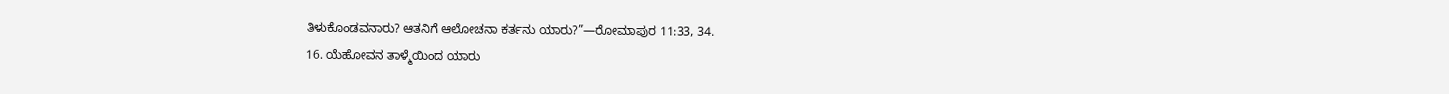ತಿಳುಕೊಂಡವನಾರು? ಆತನಿಗೆ ಆಲೋಚನಾ ಕರ್ತನು ಯಾರು?”—ರೋಮಾಪುರ 11:33, 34.
16. ಯೆಹೋವನ ತಾಳ್ಮೆಯಿಂದ ಯಾರು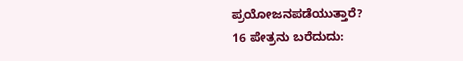ಪ್ರಯೋಜನಪಡೆಯುತ್ತಾರೆ?
16 ಪೇತ್ರನು ಬರೆದುದು: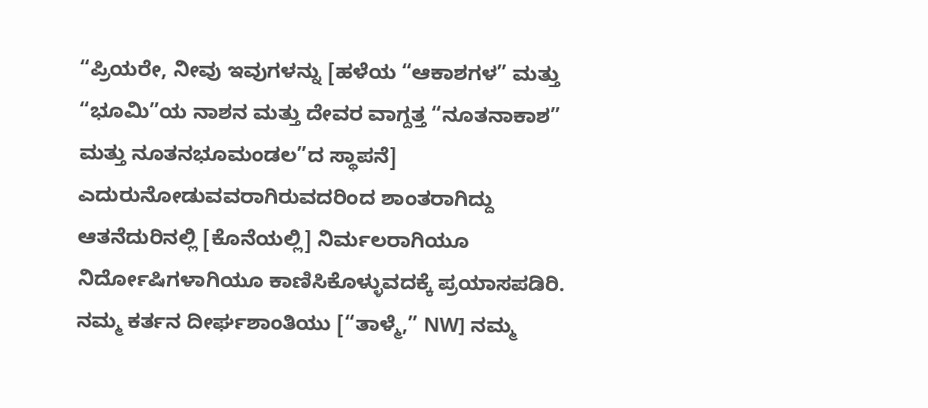“ಪ್ರಿಯರೇ, ನೀವು ಇವುಗಳನ್ನು [ಹಳೆಯ “ಆಕಾಶಗಳ” ಮತ್ತು “ಭೂಮಿ”ಯ ನಾಶನ ಮತ್ತು ದೇವರ ವಾಗ್ದತ್ತ “ನೂತನಾಕಾಶ” ಮತ್ತು ನೂತನಭೂಮಂಡಲ”ದ ಸ್ಥಾಪನೆ] ಎದುರುನೋಡುವವರಾಗಿರುವದರಿಂದ ಶಾಂತರಾಗಿದ್ದು ಆತನೆದುರಿನಲ್ಲಿ [ಕೊನೆಯಲ್ಲಿ] ನಿರ್ಮಲರಾಗಿಯೂ ನಿರ್ದೋಷಿಗಳಾಗಿಯೂ ಕಾಣಿಸಿಕೊಳ್ಳುವದಕ್ಕೆ ಪ್ರಯಾಸಪಡಿರಿ. ನಮ್ಮ ಕರ್ತನ ದೀರ್ಘಶಾಂತಿಯು [“ತಾಳ್ಮೆ,” NW] ನಮ್ಮ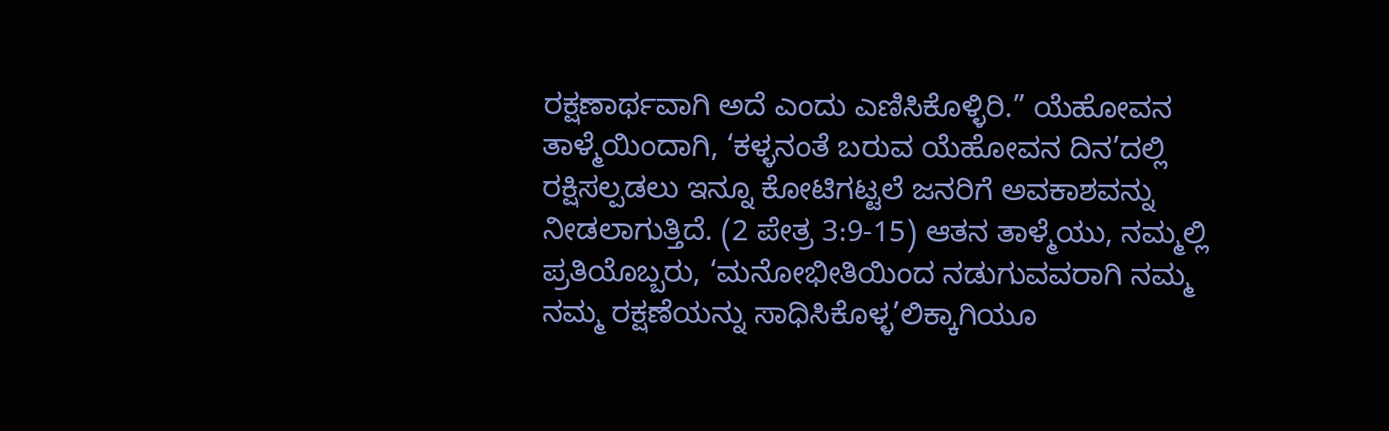ರಕ್ಷಣಾರ್ಥವಾಗಿ ಅದೆ ಎಂದು ಎಣಿಸಿಕೊಳ್ಳಿರಿ.” ಯೆಹೋವನ ತಾಳ್ಮೆಯಿಂದಾಗಿ, ‘ಕಳ್ಳನಂತೆ ಬರುವ ಯೆಹೋವನ ದಿನ’ದಲ್ಲಿ ರಕ್ಷಿಸಲ್ಪಡಲು ಇನ್ನೂ ಕೋಟಿಗಟ್ಟಲೆ ಜನರಿಗೆ ಅವಕಾಶವನ್ನು ನೀಡಲಾಗುತ್ತಿದೆ. (2 ಪೇತ್ರ 3:9-15) ಆತನ ತಾಳ್ಮೆಯು, ನಮ್ಮಲ್ಲಿ ಪ್ರತಿಯೊಬ್ಬರು, ‘ಮನೋಭೀತಿಯಿಂದ ನಡುಗುವವರಾಗಿ ನಮ್ಮ ನಮ್ಮ ರಕ್ಷಣೆಯನ್ನು ಸಾಧಿಸಿಕೊಳ್ಳ’ಲಿಕ್ಕಾಗಿಯೂ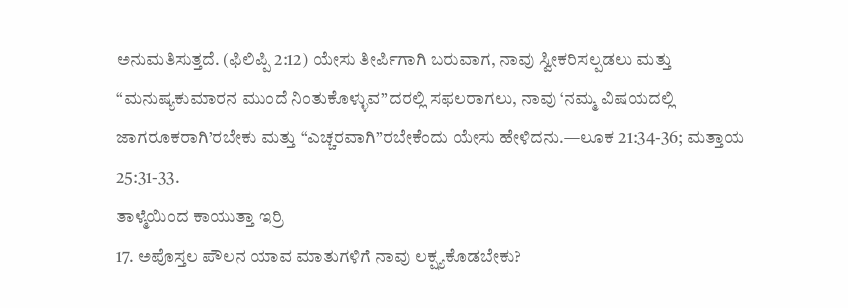ಅನುಮತಿಸುತ್ತದೆ. (ಫಿಲಿಪ್ಪಿ 2:12) ಯೇಸು ತೀರ್ಪಿಗಾಗಿ ಬರುವಾಗ, ನಾವು ಸ್ವೀಕರಿಸಲ್ಪಡಲು ಮತ್ತು “ಮನುಷ್ಯಕುಮಾರನ ಮುಂದೆ ನಿಂತುಕೊಳ್ಳುವ”ದರಲ್ಲಿ ಸಫಲರಾಗಲು, ನಾವು ‘ನಮ್ಮ ವಿಷಯದಲ್ಲಿ ಜಾಗರೂಕರಾಗಿ’ರಬೇಕು ಮತ್ತು “ಎಚ್ಚರವಾಗಿ”ರಬೇಕೆಂದು ಯೇಸು ಹೇಳಿದನು.—ಲೂಕ 21:34-36; ಮತ್ತಾಯ 25:31-33.
ತಾಳ್ಮೆಯಿಂದ ಕಾಯುತ್ತಾ ಇರ್ರಿ
17. ಅಪೊಸ್ತಲ ಪೌಲನ ಯಾವ ಮಾತುಗಳಿಗೆ ನಾವು ಲಕ್ಷ್ಯಕೊಡಬೇಕು?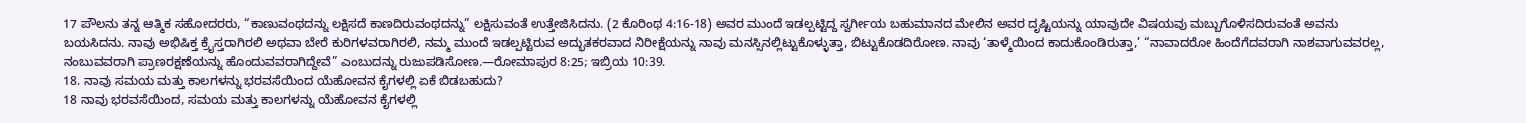17 ಪೌಲನು ತನ್ನ ಆತ್ಮಿಕ ಸಹೋದರರು, “ಕಾಣುವಂಥದನ್ನು ಲಕ್ಷಿಸದೆ ಕಾಣದಿರುವಂಥದನ್ನು” ಲಕ್ಷಿಸುವಂತೆ ಉತ್ತೇಜಿಸಿದನು. (2 ಕೊರಿಂಥ 4:16-18) ಅವರ ಮುಂದೆ ಇಡಲ್ಪಟ್ಟಿದ್ದ ಸ್ವರ್ಗೀಯ ಬಹುಮಾನದ ಮೇಲಿನ ಅವರ ದೃಷ್ಟಿಯನ್ನು ಯಾವುದೇ ವಿಷಯವು ಮಬ್ಬುಗೊಳಿಸದಿರುವಂತೆ ಅವನು ಬಯಸಿದನು. ನಾವು ಅಭಿಷಿಕ್ತ ಕ್ರೈಸ್ತರಾಗಿರಲಿ ಅಥವಾ ಬೇರೆ ಕುರಿಗಳವರಾಗಿರಲಿ, ನಮ್ಮ ಮುಂದೆ ಇಡಲ್ಪಟ್ಟಿರುವ ಅದ್ಭುತಕರವಾದ ನಿರೀಕ್ಷೆಯನ್ನು ನಾವು ಮನಸ್ಸಿನಲ್ಲಿಟ್ಟುಕೊಳ್ಳುತ್ತಾ, ಬಿಟ್ಟುಕೊಡದಿರೋಣ. ನಾವು ‘ತಾಳ್ಮೆಯಿಂದ ಕಾದುಕೊಂಡಿರುತ್ತಾ,’ “ನಾವಾದರೋ ಹಿಂದೆಗೆದವರಾಗಿ ನಾಶವಾಗುವವರಲ್ಲ, ನಂಬುವವರಾಗಿ ಪ್ರಾಣರಕ್ಷಣೆಯನ್ನು ಹೊಂದುವವರಾಗಿದ್ದೇವೆ” ಎಂಬುದನ್ನು ರುಜುಪಡಿಸೋಣ.—ರೋಮಾಪುರ 8:25; ಇಬ್ರಿಯ 10:39.
18. ನಾವು ಸಮಯ ಮತ್ತು ಕಾಲಗಳನ್ನು ಭರವಸೆಯಿಂದ ಯೆಹೋವನ ಕೈಗಳಲ್ಲಿ ಏಕೆ ಬಿಡಬಹುದು?
18 ನಾವು ಭರವಸೆಯಿಂದ, ಸಮಯ ಮತ್ತು ಕಾಲಗಳನ್ನು ಯೆಹೋವನ ಕೈಗಳಲ್ಲಿ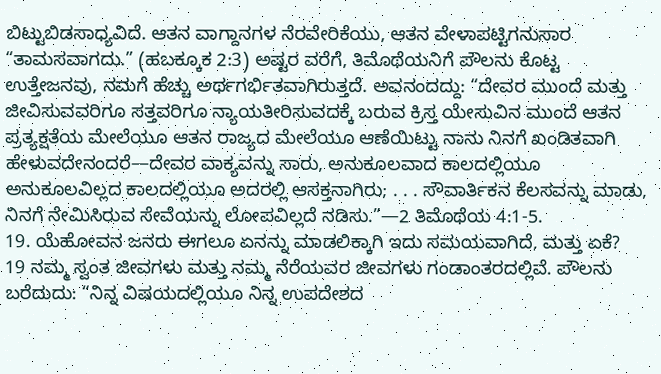ಬಿಟ್ಟುಬಿಡಸಾಧ್ಯವಿದೆ. ಆತನ ವಾಗ್ದಾನಗಳ ನೆರವೇರಿಕೆಯು, ಆತನ ವೇಳಾಪಟ್ಟಿಗನುಸಾರ “ತಾಮಸವಾಗದು.” (ಹಬಕ್ಕೂಕ 2:3) ಅಷ್ಟರ ವರೆಗೆ, ತಿಮೊಥೆಯನಿಗೆ ಪೌಲನು ಕೊಟ್ಟ ಉತ್ತೇಜನವು, ನಮಗೆ ಹೆಚ್ಚು ಅರ್ಥಗರ್ಭಿತವಾಗಿರುತ್ತದೆ. ಅವನಂದದ್ದು: “ದೇವರ ಮುಂದೆ ಮತ್ತು ಜೀವಿಸುವವರಿಗೂ ಸತ್ತವರಿಗೂ ನ್ಯಾಯತೀರಿಸುವದಕ್ಕೆ ಬರುವ ಕ್ರಿಸ್ತ ಯೇಸುವಿನ ಮುಂದೆ ಆತನ ಪ್ರತ್ಯಕ್ಷತೆಯ ಮೇಲೆಯೂ ಆತನ ರಾಜ್ಯದ ಮೇಲೆಯೂ ಆಣೆಯಿಟ್ಟು ನಾನು ನಿನಗೆ ಖಂಡಿತವಾಗಿ ಹೇಳುವದೇನಂದರೆ—ದೇವರ ವಾಕ್ಯವನ್ನು ಸಾರು, ಅನುಕೂಲವಾದ ಕಾಲದಲ್ಲಿಯೂ ಅನುಕೂಲವಿಲ್ಲದ ಕಾಲದಲ್ಲಿಯೂ ಅದರಲ್ಲಿ ಆಸಕ್ತನಾಗಿರು; . . . ಸೌವಾರ್ತಿಕನ ಕೆಲಸವನ್ನು ಮಾಡು, ನಿನಗೆ ನೇಮಿಸಿರುವ ಸೇವೆಯನ್ನು ಲೋಪವಿಲ್ಲದೆ ನಡಿಸು.”—2 ತಿಮೊಥೆಯ 4:1-5.
19. ಯೆಹೋವನ ಜನರು ಈಗಲೂ ಏನನ್ನು ಮಾಡಲಿಕ್ಕಾಗಿ ಇದು ಸಮಯವಾಗಿದೆ, ಮತ್ತು ಏಕೆ?
19 ನಮ್ಮ ಸ್ವಂತ ಜೀವಗಳು ಮತ್ತು ನಮ್ಮ ನೆರೆಯವರ ಜೀವಗಳು ಗಂಡಾಂತರದಲ್ಲಿವೆ. ಪೌಲನು ಬರೆದುದು: “ನಿನ್ನ ವಿಷಯದಲ್ಲಿಯೂ ನಿನ್ನ ಉಪದೇಶದ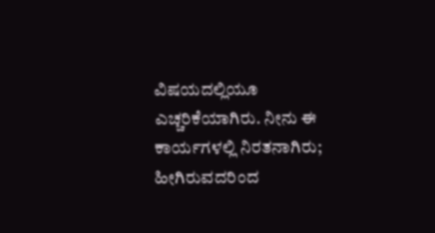ವಿಷಯದಲ್ಲಿಯೂ ಎಚ್ಚರಿಕೆಯಾಗಿರು. ನೀನು ಈ ಕಾರ್ಯಗಳಲ್ಲಿ ನಿರತನಾಗಿರು; ಹೀಗಿರುವದರಿಂದ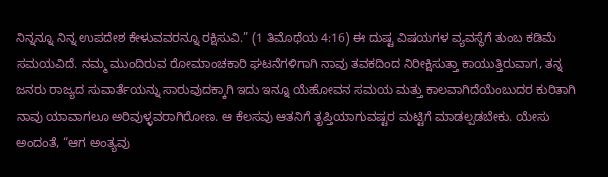ನಿನ್ನನ್ನೂ ನಿನ್ನ ಉಪದೇಶ ಕೇಳುವವರನ್ನೂ ರಕ್ಷಿಸುವಿ.” (1 ತಿಮೊಥೆಯ 4:16) ಈ ದುಷ್ಟ ವಿಷಯಗಳ ವ್ಯವಸ್ಥೆಗೆ ತುಂಬ ಕಡಿಮೆ ಸಮಯವಿದೆ. ನಮ್ಮ ಮುಂದಿರುವ ರೋಮಾಂಚಕಾರಿ ಘಟನೆಗಳಿಗಾಗಿ ನಾವು ತವಕದಿಂದ ನಿರೀಕ್ಷಿಸುತ್ತಾ ಕಾಯುತ್ತಿರುವಾಗ, ತನ್ನ ಜನರು ರಾಜ್ಯದ ಸುವಾರ್ತೆಯನ್ನು ಸಾರುವುದಕ್ಕಾಗಿ ಇದು ಇನ್ನೂ ಯೆಹೋವನ ಸಮಯ ಮತ್ತು ಕಾಲವಾಗಿದೆಯೆಂಬುದರ ಕುರಿತಾಗಿ ನಾವು ಯಾವಾಗಲೂ ಅರಿವುಳ್ಳವರಾಗಿರೋಣ. ಆ ಕೆಲಸವು ಆತನಿಗೆ ತೃಪ್ತಿಯಾಗುವಷ್ಟರ ಮಟ್ಟಿಗೆ ಮಾಡಲ್ಪಡಬೇಕು. ಯೇಸು ಅಂದಂತೆ, “ಆಗ ಅಂತ್ಯವು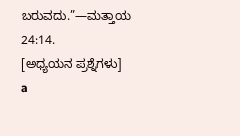ಬರುವದು.”—ಮತ್ತಾಯ 24:14.
[ಅಧ್ಯಯನ ಪ್ರಶ್ನೆಗಳು]
a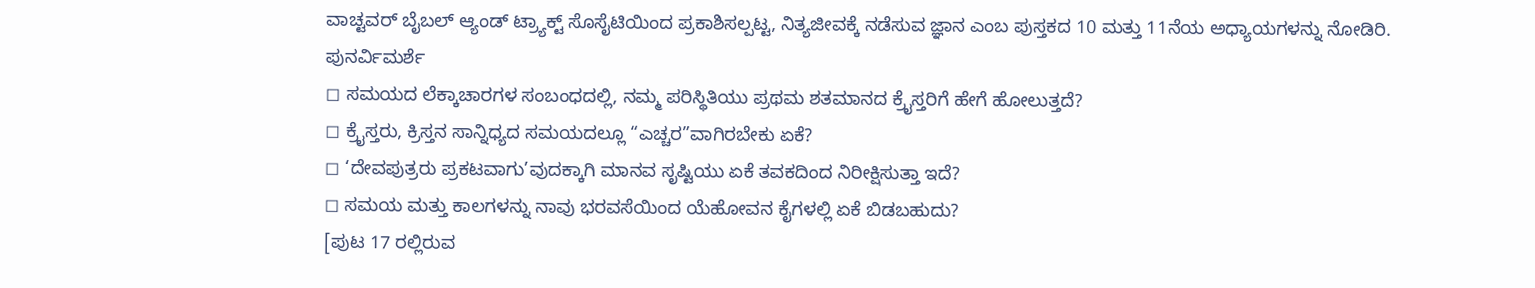ವಾಚ್ಟವರ್ ಬೈಬಲ್ ಆ್ಯಂಡ್ ಟ್ರ್ಯಾಕ್ಟ್ ಸೊಸೈಟಿಯಿಂದ ಪ್ರಕಾಶಿಸಲ್ಪಟ್ಟ, ನಿತ್ಯಜೀವಕ್ಕೆ ನಡೆಸುವ ಜ್ಞಾನ ಎಂಬ ಪುಸ್ತಕದ 10 ಮತ್ತು 11ನೆಯ ಅಧ್ಯಾಯಗಳನ್ನು ನೋಡಿರಿ.
ಪುನರ್ವಿಮರ್ಶೆ
◻ ಸಮಯದ ಲೆಕ್ಕಾಚಾರಗಳ ಸಂಬಂಧದಲ್ಲಿ, ನಮ್ಮ ಪರಿಸ್ಥಿತಿಯು ಪ್ರಥಮ ಶತಮಾನದ ಕ್ರೈಸ್ತರಿಗೆ ಹೇಗೆ ಹೋಲುತ್ತದೆ?
◻ ಕ್ರೈಸ್ತರು, ಕ್ರಿಸ್ತನ ಸಾನ್ನಿಧ್ಯದ ಸಮಯದಲ್ಲೂ “ಎಚ್ಚರ”ವಾಗಿರಬೇಕು ಏಕೆ?
◻ ‘ದೇವಪುತ್ರರು ಪ್ರಕಟವಾಗು’ವುದಕ್ಕಾಗಿ ಮಾನವ ಸೃಷ್ಟಿಯು ಏಕೆ ತವಕದಿಂದ ನಿರೀಕ್ಷಿಸುತ್ತಾ ಇದೆ?
◻ ಸಮಯ ಮತ್ತು ಕಾಲಗಳನ್ನು ನಾವು ಭರವಸೆಯಿಂದ ಯೆಹೋವನ ಕೈಗಳಲ್ಲಿ ಏಕೆ ಬಿಡಬಹುದು?
[ಪುಟ 17 ರಲ್ಲಿರುವ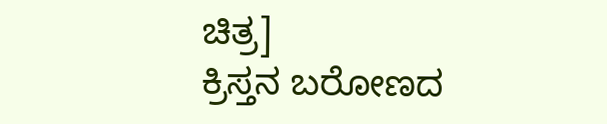ಚಿತ್ರ]
ಕ್ರಿಸ್ತನ ಬರೋಣದ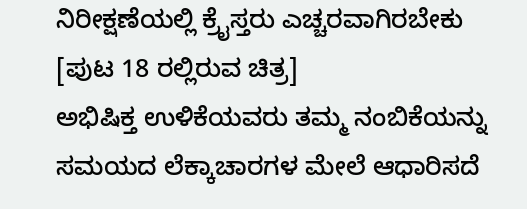ನಿರೀಕ್ಷಣೆಯಲ್ಲಿ ಕ್ರೈಸ್ತರು ಎಚ್ಚರವಾಗಿರಬೇಕು
[ಪುಟ 18 ರಲ್ಲಿರುವ ಚಿತ್ರ]
ಅಭಿಷಿಕ್ತ ಉಳಿಕೆಯವರು ತಮ್ಮ ನಂಬಿಕೆಯನ್ನು ಸಮಯದ ಲೆಕ್ಕಾಚಾರಗಳ ಮೇಲೆ ಆಧಾರಿಸದೆ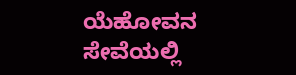ಯೆಹೋವನ ಸೇವೆಯಲ್ಲಿ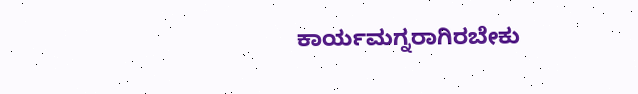ಕಾರ್ಯಮಗ್ನರಾಗಿರಬೇಕು